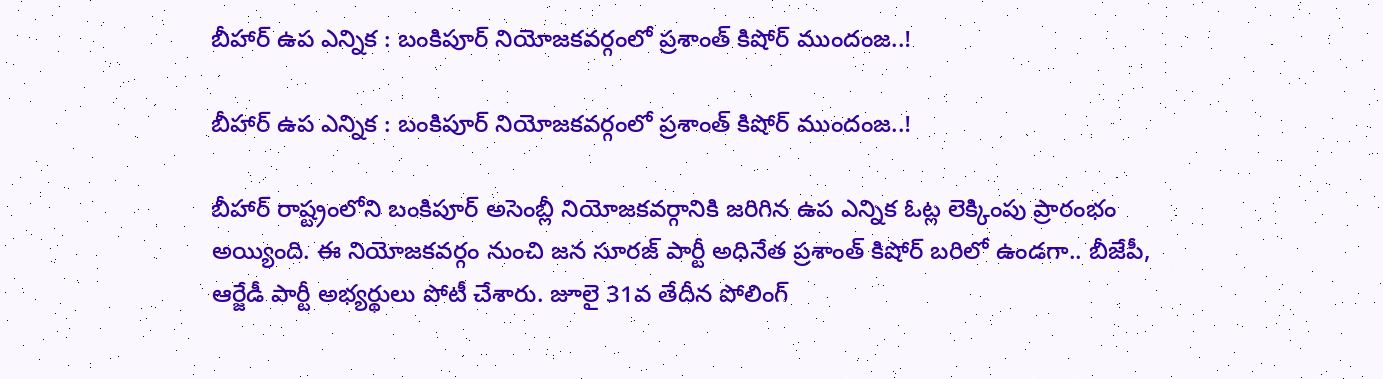బీహార్ ఉప ఎన్నిక : బంకిపూర్ నియోజకవర్గంలో ప్రశాంత్ కిషోర్ ముందంజ..!

బీహార్ ఉప ఎన్నిక : బంకిపూర్ నియోజకవర్గంలో ప్రశాంత్ కిషోర్ ముందంజ..!

బీహార్ రాష్ట్రంలోని బంకిపూర్ అసెంబ్లీ నియోజకవర్గానికి జరిగిన ఉప ఎన్నిక ఓట్ల లెక్కింపు ప్రారంభం అయ్యింది. ఈ నియోజకవర్గం నుంచి జన సూరజ్ పార్టీ అధినేత ప్రశాంత్ కిషోర్ బరిలో ఉండగా.. బీజేపీ, ఆర్జేడీ పార్టీ అభ్యర్థులు పోటీ చేశారు. జూలై 31వ తేదీన పోలింగ్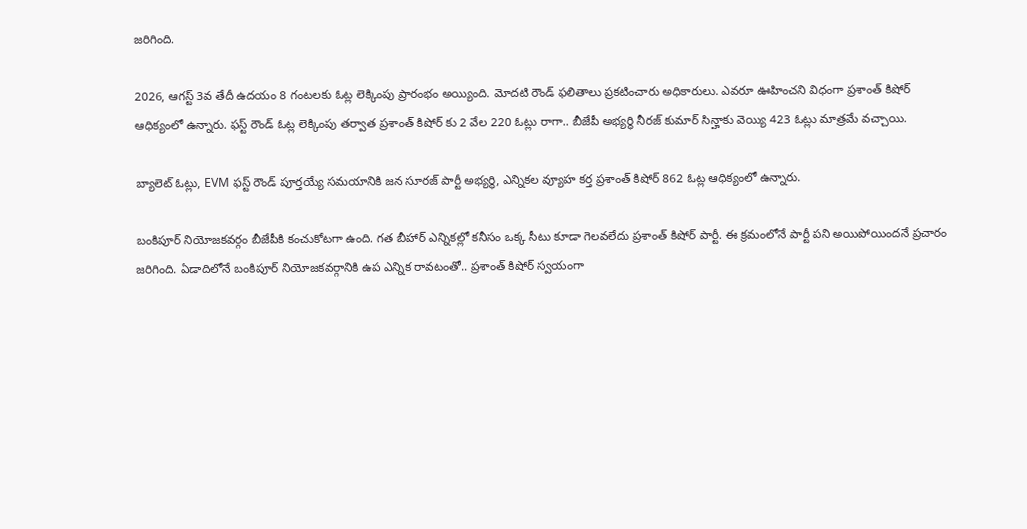జరిగింది.

2026, ఆగస్ట్ 3వ తేదీ ఉదయం 8 గంటలకు ఓట్ల లెక్కింపు ప్రారంభం అయ్యింది. మోదటి రౌండ్ ఫలితాలు ప్రకటించారు అధికారులు. ఎవరూ ఊహించని విధంగా ప్రశాంత్ కిషోర్ ఆధిక్యంలో ఉన్నారు. ఫస్ట్ రౌండ్ ఓట్ల లెక్కింపు తర్వాత ప్రశాంత్ కిషోర్ కు 2 వేల 220 ఓట్లు రాగా.. బీజేపీ అభ్యర్థి నీరజ్ కుమార్ సిన్హాకు వెయ్యి 423 ఓట్లు మాత్రమే వచ్చాయి.

బ్యాలెట్ ఓట్లు, EVM ఫస్ట్ రౌండ్ పూర్తయ్యే సమయానికి జన సూరజ్ పార్టీ అభ్యర్థి, ఎన్నికల వ్యూహ కర్త ప్రశాంత్ కిషోర్ 862 ఓట్ల ఆధిక్యంలో ఉన్నారు.

బంకిపూర్ నియోజకవర్గం బీజేపీకి కంచుకోటగా ఉంది. గత బీహార్ ఎన్నికల్లో కనీసం ఒక్క సీటు కూడా గెలవలేదు ప్రశాంత్ కిషోర్ పార్టీ. ఈ క్రమంలోనే పార్టీ పని అయిపోయిందనే ప్రచారం జరిగింది. ఏడాదిలోనే బంకిపూర్ నియోజకవర్గానికి ఉప ఎన్నిక రావటంతో.. ప్రశాంత్ కిషోర్ స్వయంగా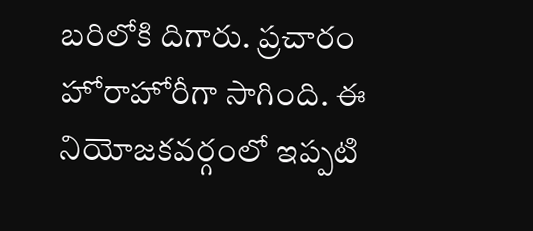బరిలోకి దిగారు. ప్రచారం హోరాహోరీగా సాగింది. ఈ నియోజకవర్గంలో ఇప్పటి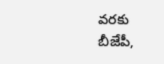వరకు బీజేపీ,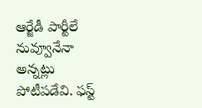ఆర్జేడీ పార్టీలే నువ్వూనేనా అన్నట్లు పోటీపడేవి. ఫస్ట్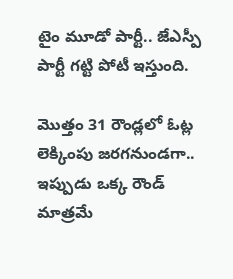టైం మూడో పార్టీ.. జేఎస్పీ పార్టీ గట్టి పోటీ ఇస్తుంది.

మొత్తం 31 రౌండ్లలో ఓట్ల లెక్కింపు జరగనుండగా.. ఇప్పుడు ఒక్క రౌండ్ మాత్రమే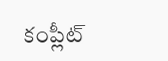కంప్లీట్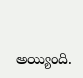అయ్యింది.